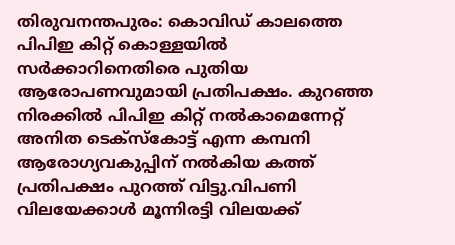തിരുവനന്തപുരം: കൊവിഡ് കാലത്തെ പിപിഇ കിറ്റ് കൊള്ളയിൽ സർക്കാറിനെതിരെ പുതിയ ആരോപണവുമായി പ്രതിപക്ഷം. കുറഞ്ഞ നിരക്കിൽ പിപിഇ കിറ്റ് നൽകാമെന്നേറ്റ് അനിത ടെക്സ്കോട്ട് എന്ന കമ്പനി ആരോഗ്യവകുപ്പിന് നൽകിയ കത്ത് പ്രതിപക്ഷം പുറത്ത് വിട്ടു.വിപണി വിലയേക്കാൾ മൂന്നിരട്ടി വിലയക്ക്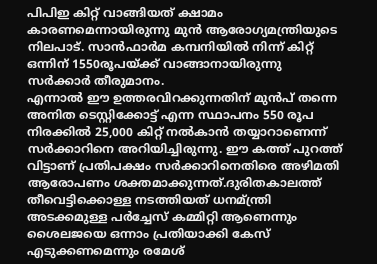പിപിഇ കിറ്റ് വാങ്ങിയത് ക്ഷാമം കാരണമെന്നായിരുന്നു മുൻ ആരോഗ്യമന്ത്രിയുടെ നിലപാട്. സാൻഫാർമ കമ്പനിയിൽ നിന്ന് കിറ്റ് ഒന്നിന് 1550രൂപയ്ക്ക് വാങ്ങാനായിരുന്നു സർക്കാർ തീരുമാനം.
എന്നാൽ ഈ ഉത്തരവിറക്കുന്നതിന് മുൻപ് തന്നെ അനിത ടെസ്റ്റിക്കോട്ട് എന്ന സ്ഥാപനം 550 രൂപ നിരക്കിൽ 25,000 കിറ്റ് നൽകാൻ തയ്യാറാണെന്ന് സർക്കാറിനെ അറിയിച്ചിരുന്നു. ഈ കത്ത് പുറത്ത് വിട്ടാണ് പ്രതിപക്ഷം സർക്കാറിനെതിരെ അഴിമതി ആരോപണം ശക്തമാക്കുന്നത്.ദുരിതകാലത്ത് തീവെട്ടിക്കൊള്ള നടത്തിയത് ധനമ്ന്ത്രി അടക്കമുള്ള പർച്ചേസ് കമ്മിറ്റി ആണെന്നും ശൈലജയെ ഒന്നാം പ്രതിയാക്കി കേസ് എടുക്കണമെന്നും രമേശ്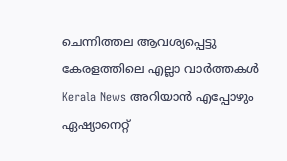ചെന്നിത്തല ആവശ്യപ്പെട്ടു
കേരളത്തിലെ എല്ലാ വാർത്തകൾ Kerala News അറിയാൻ എപ്പോഴും ഏഷ്യാനെറ്റ്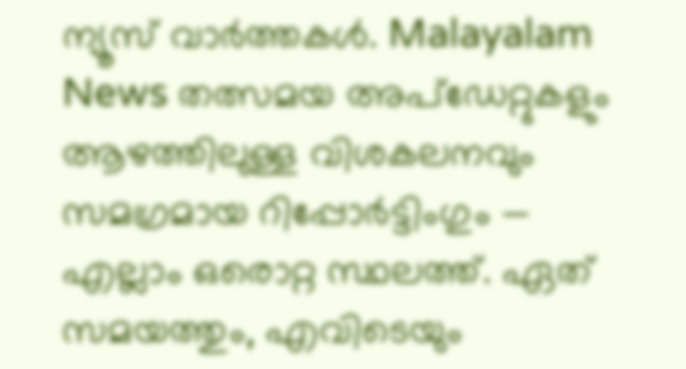ന്യൂസ് വാർത്തകൾ. Malayalam News തത്സമയ അപ്ഡേറ്റുകളും ആഴത്തിലുള്ള വിശകലനവും സമഗ്രമായ റിപ്പോർട്ടിംഗും — എല്ലാം ഒരൊറ്റ സ്ഥലത്ത്. ഏത് സമയത്തും, എവിടെയും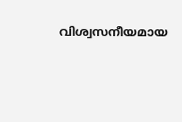വിശ്വസനീയമായ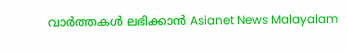വാർത്തകൾ ലഭിക്കാൻ Asianet News Malayalam